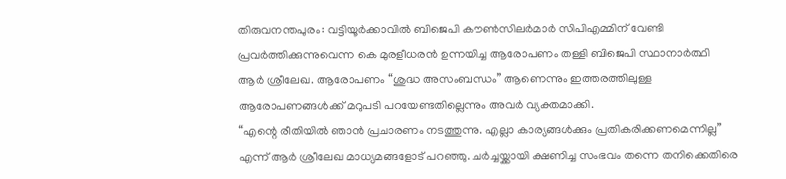തിരുവനന്തപുരം: വട്ടിയൂർക്കാവിൽ ബിജെപി കൗൺസിലർമാർ സിപിഎമ്മിന് വേണ്ടി പ്രവർത്തിക്കുന്നുവെന്ന കെ മുരളീധരൻ ഉന്നയിച്ച ആരോപണം തള്ളി ബിജെപി സ്ഥാനാർത്ഥി ആർ ശ്രീലേഖ. ആരോപണം “ശുദ്ധ അസംബന്ധം” ആണെന്നും ഇത്തരത്തിലുള്ള ആരോപണങ്ങൾക്ക് മറുപടി പറയേണ്ടതില്ലെന്നും അവർ വ്യക്തമാക്കി.
“എന്റെ രീതിയിൽ ഞാൻ പ്രചാരണം നടത്തുന്നു. എല്ലാ കാര്യങ്ങൾക്കും പ്രതികരിക്കണമെന്നില്ല” എന്ന് ആർ ശ്രീലേഖ മാധ്യമങ്ങളോട് പറഞ്ഞു. ചർച്ചയ്ക്കായി ക്ഷണിച്ച സംഭവം തന്നെ തനിക്കെതിരെ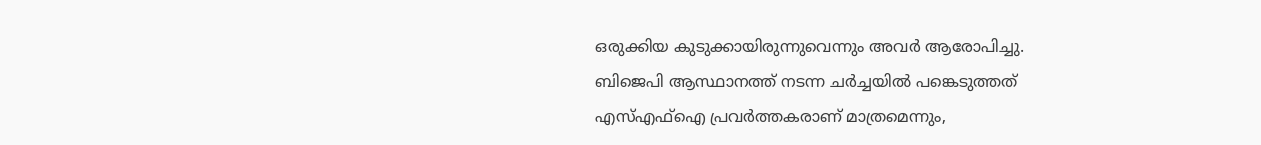ഒരുക്കിയ കുടുക്കായിരുന്നുവെന്നും അവർ ആരോപിച്ചു.
ബിജെപി ആസ്ഥാനത്ത് നടന്ന ചർച്ചയിൽ പങ്കെടുത്തത് എസ്എഫ്ഐ പ്രവർത്തകരാണ് മാത്രമെന്നും,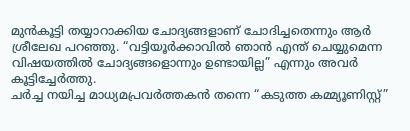മുൻകൂട്ടി തയ്യാറാക്കിയ ചോദ്യങ്ങളാണ് ചോദിച്ചതെന്നും ആർ ശ്രീലേഖ പറഞ്ഞു. “വട്ടിയൂർക്കാവിൽ ഞാൻ എന്ത് ചെയ്യുമെന്ന വിഷയത്തിൽ ചോദ്യങ്ങളൊന്നും ഉണ്ടായില്ല” എന്നും അവർ കൂട്ടിച്ചേർത്തു.
ചർച്ച നയിച്ച മാധ്യമപ്രവർത്തകൻ തന്നെ “കടുത്ത കമ്മ്യൂണിസ്റ്റ്”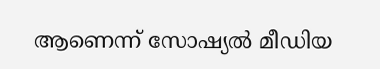ആണെന്ന് സോഷ്യൽ മീഡിയ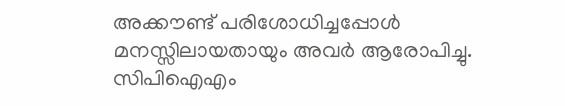അക്കൗണ്ട് പരിശോധിച്ചപ്പോൾ മനസ്സിലായതായും അവർ ആരോപിച്ചു. സിപിഐഎം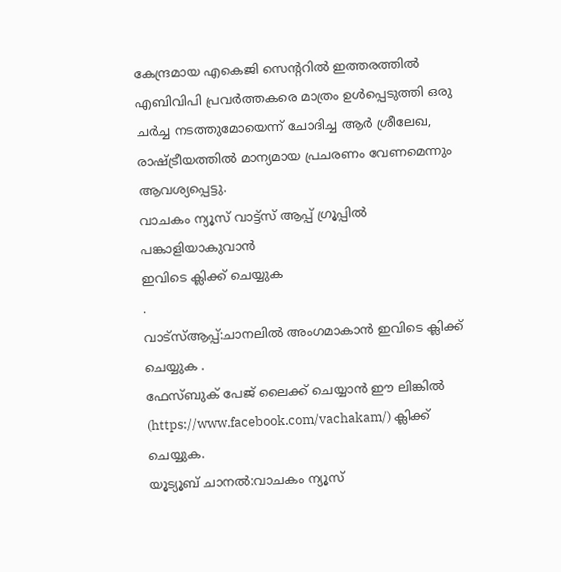കേന്ദ്രമായ എകെജി സെന്ററിൽ ഇത്തരത്തിൽ എബിവിപി പ്രവർത്തകരെ മാത്രം ഉൾപ്പെടുത്തി ഒരു ചർച്ച നടത്തുമോയെന്ന് ചോദിച്ച ആർ ശ്രീലേഖ, രാഷ്ട്രീയത്തിൽ മാന്യമായ പ്രചരണം വേണമെന്നും ആവശ്യപ്പെട്ടു.
വാചകം ന്യൂസ് വാട്ട്സ് ആപ്പ് ഗ്രൂപ്പിൽ പങ്കാളിയാകുവാൻ
ഇവിടെ ക്ലിക്ക് ചെയ്യുക
.
വാട്സ്ആപ്പ്:ചാനലിൽ അംഗമാകാൻ ഇവിടെ ക്ലിക്ക് ചെയ്യുക .
ഫേസ്ബുക് പേജ് ലൈക്ക് ചെയ്യാൻ ഈ ലിങ്കിൽ (https://www.facebook.com/vachakam/) ക്ലിക്ക് ചെയ്യുക.
യൂട്യൂബ് ചാനൽ:വാചകം ന്യൂസ്